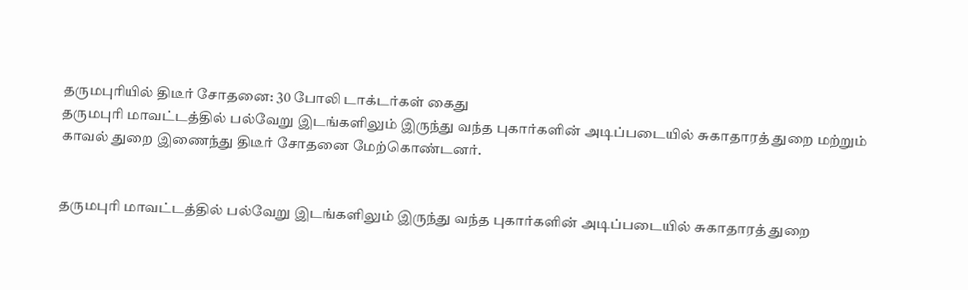தருமபுரியில் திடீர் சோதனை: 30 போலி டாக்டர்கள் கைது
தருமபுரி மாவட்டத்தில் பல்வேறு இடங்களிலும் இருந்து வந்த புகார்களின் அடிப்படையில் சுகாதாரத் துறை மற்றும் காவல் துறை இணைந்து திடீர் சோதனை மேற்கொண்டனர்.


தருமபுரி மாவட்டத்தில் பல்வேறு இடங்களிலும் இருந்து வந்த புகார்களின் அடிப்படையில் சுகாதாரத் துறை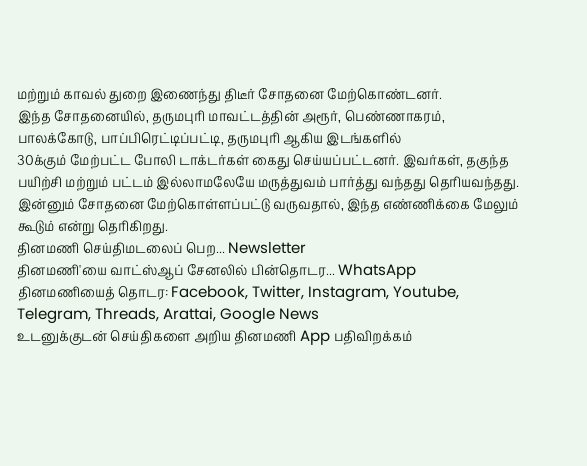மற்றும் காவல் துறை இணைந்து திடீர் சோதனை மேற்கொண்டனர்.
இந்த சோதனையில், தருமபுரி மாவட்டத்தின் அரூர், பெண்ணாகரம், பாலக்கோடு, பாப்பிரெட்டிப்பட்டி, தருமபுரி ஆகிய இடங்களில்
30க்கும் மேற்பட்ட போலி டாக்டர்கள் கைது செய்யப்பட்டனர். இவர்கள், தகுந்த பயிற்சி மற்றும் பட்டம் இல்லாமலேயே மருத்துவம் பார்த்து வந்தது தெரியவந்தது. இன்னும் சோதனை மேற்கொள்ளப்பட்டு வருவதால், இந்த எண்ணிக்கை மேலும் கூடும் என்று தெரிகிறது.
தினமணி செய்திமடலைப் பெற... Newsletter
தினமணி'யை வாட்ஸ்ஆப் சேனலில் பின்தொடர... WhatsApp
தினமணியைத் தொடர: Facebook, Twitter, Instagram, Youtube, Telegram, Threads, Arattai, Google News
உடனுக்குடன் செய்திகளை அறிய தினமணி App பதிவிறக்கம்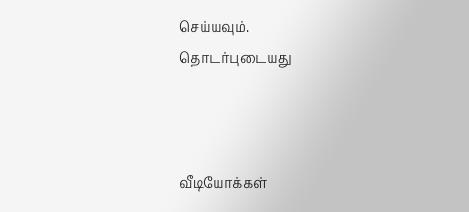செய்யவும்.
தொடர்புடையது



வீடியோக்கள்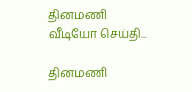தினமணி வீடியோ செய்தி...

தினமணி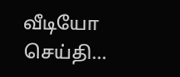வீடியோ செய்தி...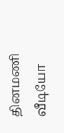தினமணி வீடியோ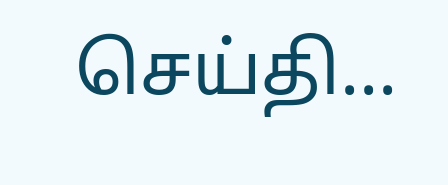செய்தி...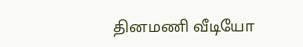தினமணி வீடியோ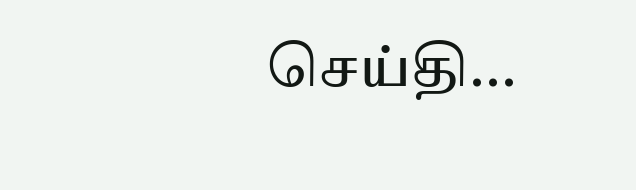செய்தி...